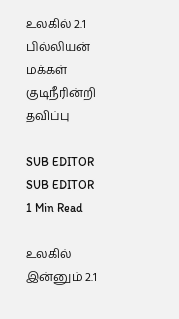உலகில் 2.1 பில்லியன் மக்கள் குடிநீரின்றி தவிப்பு

SUB EDITOR
SUB EDITOR
1 Min Read

உலகில் இன்னும் 2.1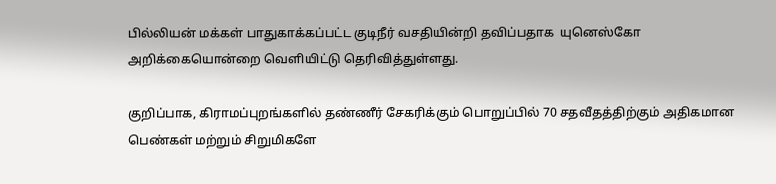பில்லியன் மக்கள் பாதுகாக்கப்பட்ட குடிநீர் வசதியின்றி தவிப்பதாக  யுனெஸ்கோ அறிக்கையொன்றை வெளியிட்டு தெரிவித்துள்ளது.

குறிப்பாக, கிராமப்புறங்களில் தண்ணீர் சேகரிக்கும் பொறுப்பில் 70 சதவீதத்திற்கும் அதிகமான பெண்கள் மற்றும் சிறுமிகளே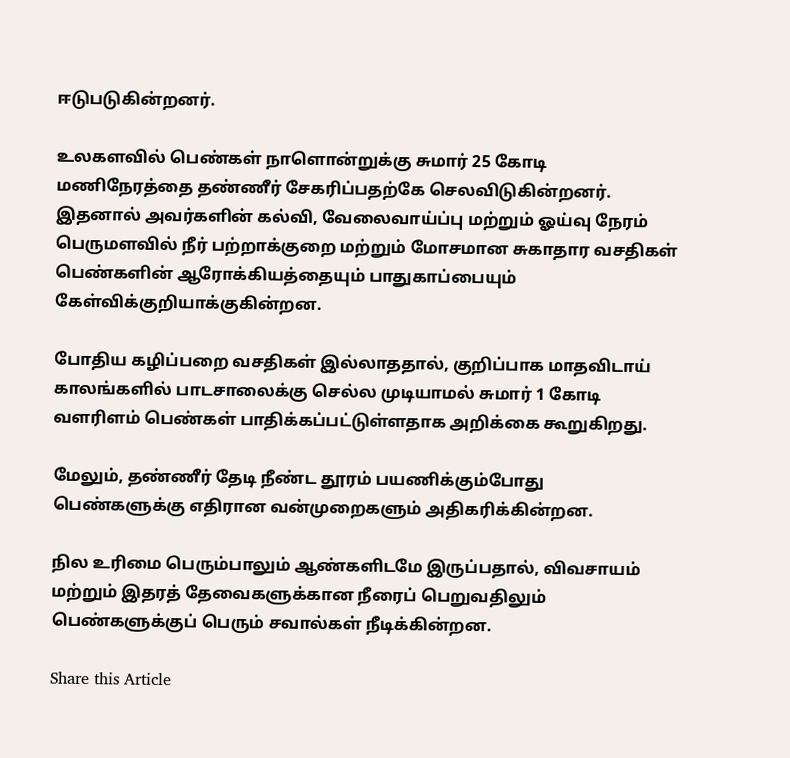ஈடுபடுகின்றனர்.

உலகளவில் பெண்கள் நாளொன்றுக்கு சுமார் 25 கோடி மணிநேரத்தை தண்ணீர் சேகரிப்பதற்கே செலவிடுகின்றனர். இதனால் அவர்களின் கல்வி, வேலைவாய்ப்பு மற்றும் ஓய்வு நேரம் பெருமளவில் நீர் பற்றாக்குறை மற்றும் மோசமான சுகாதார வசதிகள் பெண்களின் ஆரோக்கியத்தையும் பாதுகாப்பையும் கேள்விக்குறியாக்குகின்றன.

போதிய கழிப்பறை வசதிகள் இல்லாததால், குறிப்பாக மாதவிடாய் காலங்களில் பாடசாலைக்கு செல்ல முடியாமல் சுமார் 1 கோடி வளரிளம் பெண்கள் பாதிக்கப்பட்டுள்ளதாக அறிக்கை கூறுகிறது.

மேலும், தண்ணீர் தேடி நீண்ட தூரம் பயணிக்கும்போது பெண்களுக்கு எதிரான வன்முறைகளும் அதிகரிக்கின்றன.

நில உரிமை பெரும்பாலும் ஆண்களிடமே இருப்பதால், விவசாயம் மற்றும் இதரத் தேவைகளுக்கான நீரைப் பெறுவதிலும் பெண்களுக்குப் பெரும் சவால்கள் நீடிக்கின்றன.

Share this Article